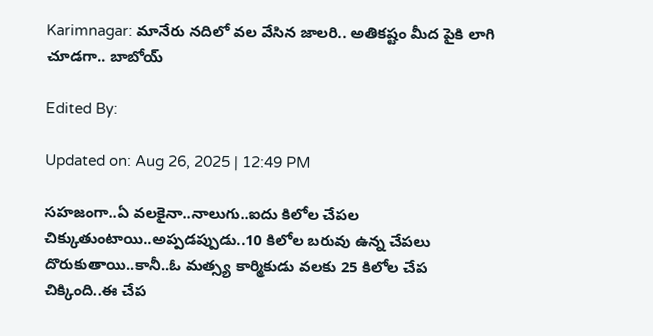Karimnagar: మానేరు నదిలో వల వేసిన జాలరి.. అతికష్టం మీద పైకి లాగి చూడగా.. బాబోయ్

Edited By:

Updated on: Aug 26, 2025 | 12:49 PM

సహజంగా..ఏ వలకైనా..నాలుగు..ఐదు కిలోల చేపల చిక్కుతుంటాయి..అప్పడప్పుడు..10 కిలోల బరువు ఉన్న చేపలు దొరుకుతాయి..కానీ..ఓ మత్స్య కార్మికుడు వలకు 25 కిలోల చేప చిక్కింది..ఈ చేప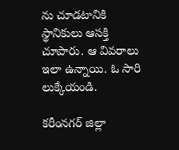ను చూడటానికి స్థానికులు ఆసక్తి చూపారు. ఆ వివరాలు ఇలా ఉన్నాయి. ఓ సారి లుక్కేయండి.

కరీంనగర్ జిల్లా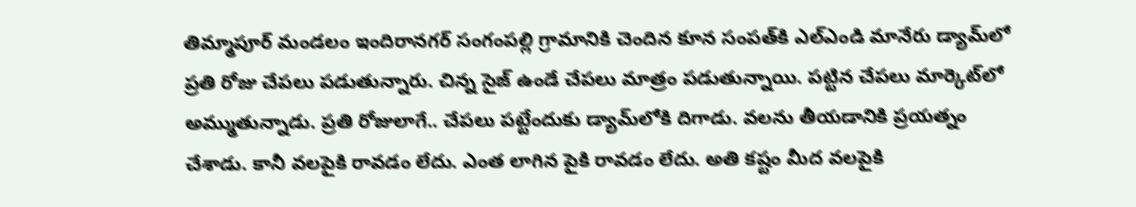తిమ్మాపూర్ మండలం ఇందిరానగర్ సంగంపల్లి గ్రామానికి చెందిన కూన సంపత్‌కి ఎల్ఎండి మానేరు డ్యామ్‌లో ప్రతి రోజు చేపలు పడుతున్నారు. చిన్న సైజ్ ఉండే చేపలు మాత్రం పడుతున్నాయి. పట్టిన చేపలు మార్కెట్‌లో అమ్ముతున్నాడు. ప్రతి రోజులాగే.. చేపలు పట్టేందుకు డ్యామ్‌లోకి దిగాడు. వలను తీయడానికి ప్రయత్నం చేశాడు. కానీ వలపైకి రావడం లేదు. ఎంత లాగిన పైకి రావడం లేదు. అతి కష్టం మీద వలపైకి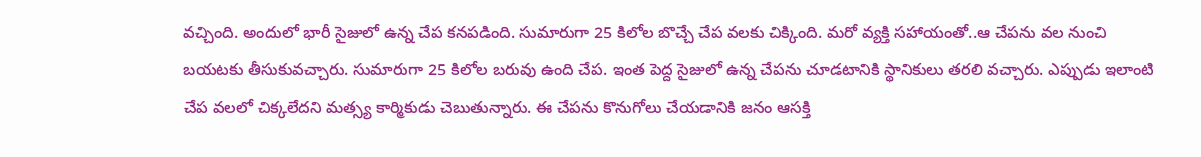వచ్చింది. అందులో భారీ సైజులో ఉన్న చేప కనపడింది. సుమారుగా 25 కిలోల బొచ్చే చేప వలకు చిక్కింది. మరో వ్యక్తి సహాయంతో..ఆ చేపను వల నుంచి బయటకు తీసుకువచ్చారు. సుమారుగా 25 కిలోల బరువు ఉంది చేప. ఇంత పెద్ద సైజులో ఉన్న చేపను చూడటానికి స్థానికులు తరలి వచ్చారు. ఎప్పుడు ఇలాంటి చేప వలలో చిక్కలేదని మత్స్య కార్మికుడు చెబుతున్నారు. ఈ చేపను కొనుగోలు చేయడానికి జనం ఆసక్తి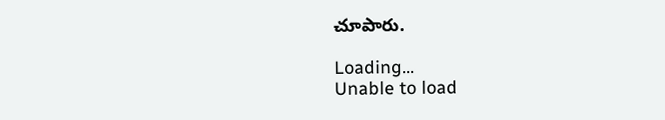చూపారు.

Loading...
Unable to load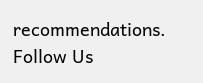recommendations.
Follow Us